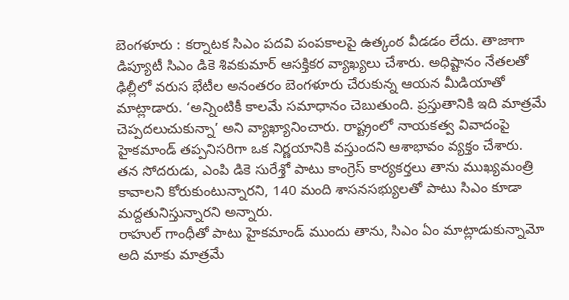బెంగళూరు : కర్నాటక సిఎం పదవి పంపకాలపై ఉత్కంఠ వీడడం లేదు. తాజాగా డిప్యూటీ సిఎం డికె శివకుమార్ ఆసక్తికర వ్యాఖ్యలు చేశారు. అధిష్టానం నేతలతో ఢిల్లీలో వరుస భేటీల అనంతరం బెంగళూరు చేరుకున్న ఆయన మీడియాతో మాట్లాడారు. ‘అన్నింటికీ కాలమే సమాధానం చెబుతుంది. ప్రస్తుతానికి ఇది మాత్రమే చెప్పదలుచుకున్నా’ అని వ్యాఖ్యానించారు. రాష్ట్రంలో నాయకత్వ వివాదంపై హైకమాండ్ తప్పనిసరిగా ఒక నిర్ణయానికి వస్తుందని ఆశాభావం వ్యక్తం చేశారు. తన సోదరుడు, ఎంపి డికె సురేశ్తో పాటు కాంగ్రెస్ కార్యకర్తలు తాను ముఖ్యమంత్రి కావాలని కోరుకుంటున్నారని, 140 మంది శాసనసభ్యులతో పాటు సిఎం కూడా మద్దతునిస్తున్నారని అన్నారు.
రాహుల్ గాంధీతో పాటు హైకమాండ్ ముందు తాను, సిఎం ఏం మాట్లాడుకున్నామో అది మాకు మాత్రమే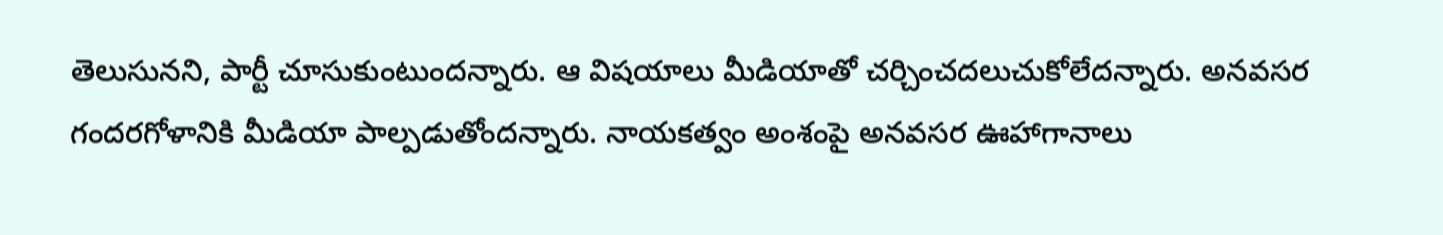తెలుసునని, పార్టీ చూసుకుంటుందన్నారు. ఆ విషయాలు మీడియాతో చర్చించదలుచుకోలేదన్నారు. అనవసర గందరగోళానికి మీడియా పాల్పడుతోందన్నారు. నాయకత్వం అంశంపై అనవసర ఊహాగానాలు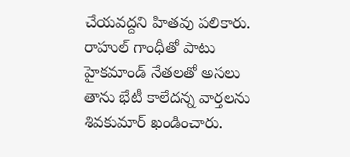చేయవద్దని హితవు పలికారు. రాహుల్ గాంధీతో పాటు హైకమాండ్ నేతలతో అసలు తాను భేటీ కాలేదన్న వార్తలను శివకుమార్ ఖండించారు.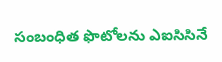సంబంధిత ఫొటోలను ఎఐసిసినే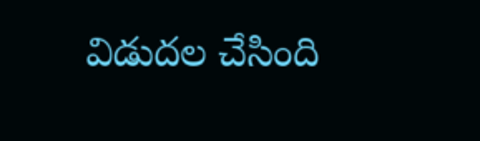విడుదల చేసింది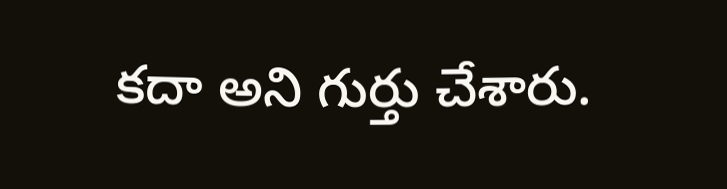కదా అని గుర్తు చేశారు.